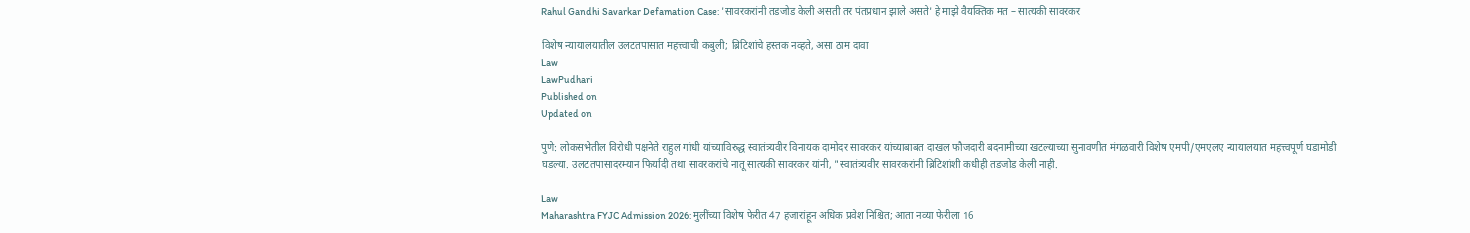Rahul Gandhi Savarkar Defamation Case: 'सावरकरांनी तडजोड केली असती तर पंतप्रधान झाले असते' हे माझे वैयक्तिक मत – सात्यकी सावरकर

विशेष न्यायालयातील उलटतपासात महत्त्वाची कबुली; ब्रिटिशांचे हस्तक नव्हते, असा ठाम दावा
Law
LawPudhari
Published on
Updated on

पुणे: लोकसभेतील विरोधी पक्षनेते राहुल गांधी यांच्याविरुद्ध स्वातंत्र्यवीर विनायक दामोदर सावरकर यांच्याबाबत दाखल फौजदारी बदनामीच्या खटल्याच्या सुनावणीत मंगळवारी विशेष एमपी/एमएलए न्यायालयात महत्त्वपूर्ण घडामोडी घडल्या. उलटतपासादरम्यान फिर्यादी तथा सावरकरांचे नातू सात्यकी सावरकर यांनी, "स्वातंत्र्यवीर सावरकरांनी ब्रिटिशांशी कधीही तडजोड केली नाही.

Law
Maharashtra FYJC Admission 2026: मुलींच्या विशेष फेरीत 47 हजारांहून अधिक प्रवेश निश्चित; आता नव्या फेरीला 16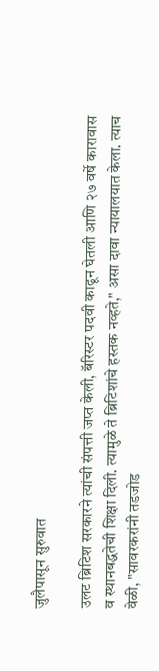जुलैपासून सुरुवात

उलट ब्रिटिश सरकारने त्यांची संपत्ती जप्त केली, बॅरिस्टर पदवी काढून घेतली आणि २७ वर्षे कारावास व स्थानबद्धतेची शिक्षा दिली. त्यामुळे ते ब्रिटिशांचे हस्तक नव्हते," असा दावा न्यायालयात केला. त्याच वेळी, "सावरकरांनी तडजोड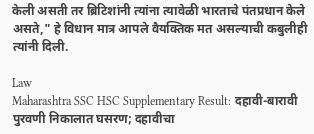केली असती तर ब्रिटिशांनी त्यांना त्‍यावेळी भारताचे पंतप्रधान केले असते," हे विधान मात्र आपले वैयक्तिक मत असल्याची कबुलीही त्यांनी दिली.

Law
Maharashtra SSC HSC Supplementary Result: दहावी-बारावी पुरवणी निकालात घसरण; दहावीचा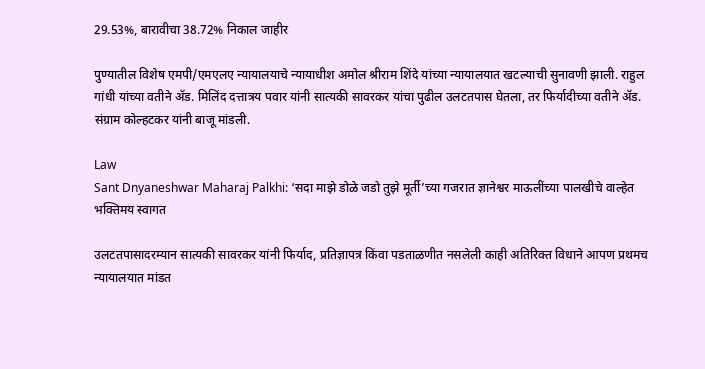29.53%, बारावीचा 38.72% निकाल जाहीर

पुण्यातील विशेष एमपी/एमएलए न्यायालयाचे न्यायाधीश अमोल श्रीराम शिंदे यांच्या न्यायालयात खटल्याची सुनावणी झाली. राहुल गांधी यांच्या वतीने ॲड. मिलिंद दत्तात्रय पवार यांनी सात्यकी सावरकर यांचा पुढील उलटतपास घेतला, तर फिर्यादीच्या वतीने ॲड. संग्राम कोल्हटकर यांनी बाजू मांडली.

Law
Sant Dnyaneshwar Maharaj Palkhi: ‘सदा माझे डोळे जडो तुझे मूर्ती’च्या गजरात ज्ञानेश्वर माऊलींच्या पालखीचे वाल्हेत भक्तिमय स्वागत

उलटतपासादरम्यान सात्यकी सावरकर यांनी फिर्याद, प्रतिज्ञापत्र किंवा पडताळणीत नसलेली काही अतिरिक्त विधाने आपण प्रथमच न्यायालयात मांडत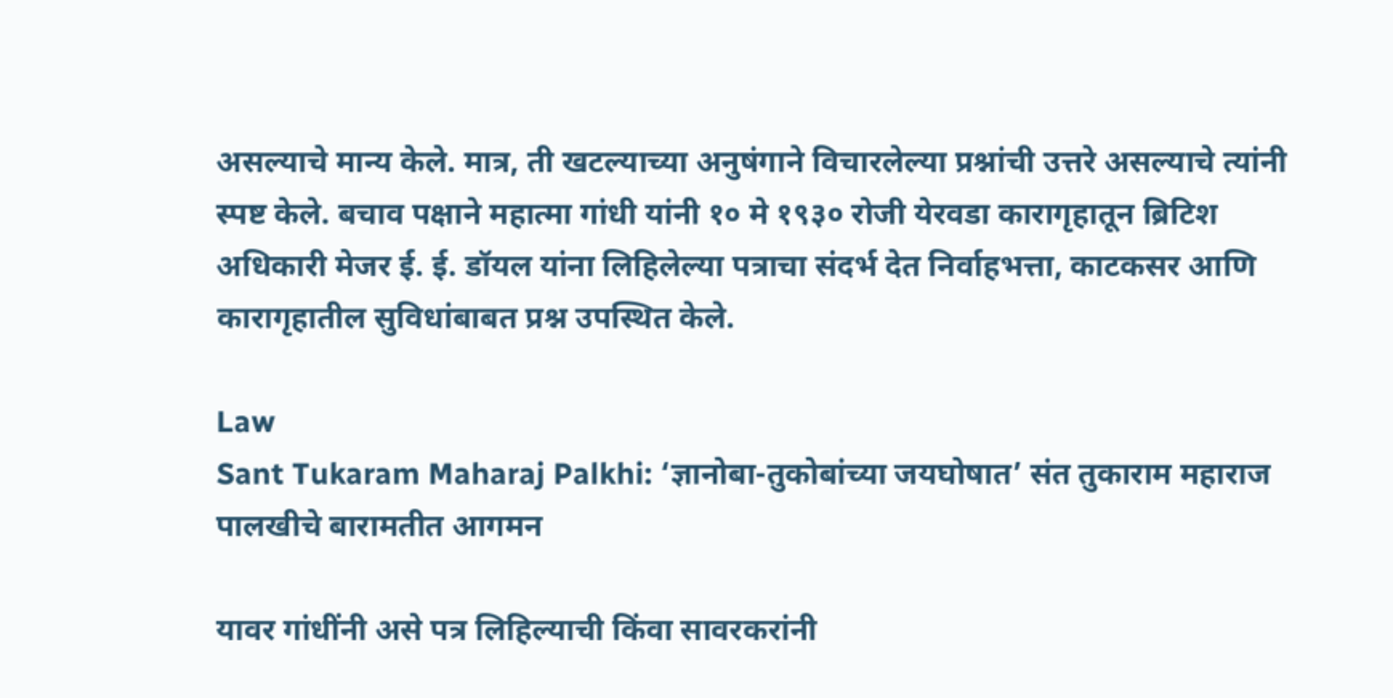असल्याचे मान्य केले. मात्र, ती खटल्याच्या अनुषंगाने विचारलेल्या प्रश्नांची उत्तरे असल्याचे त्यांनी स्पष्ट केले. बचाव पक्षाने महात्मा गांधी यांनी १० मे १९३० रोजी येरवडा कारागृहातून ब्रिटिश अधिकारी मेजर ई. ई. डॉयल यांना लिहिलेल्या पत्राचा संदर्भ देत निर्वाहभत्ता, काटकसर आणि कारागृहातील सुविधांबाबत प्रश्न उपस्थित केले.

Law
Sant Tukaram Maharaj Palkhi: ‘ज्ञानोबा-तुकोबांच्या जयघोषात’ संत तुकाराम महाराज पालखीचे बारामतीत आगमन

यावर गांधींनी असे पत्र लिहिल्याची किंवा सावरकरांनी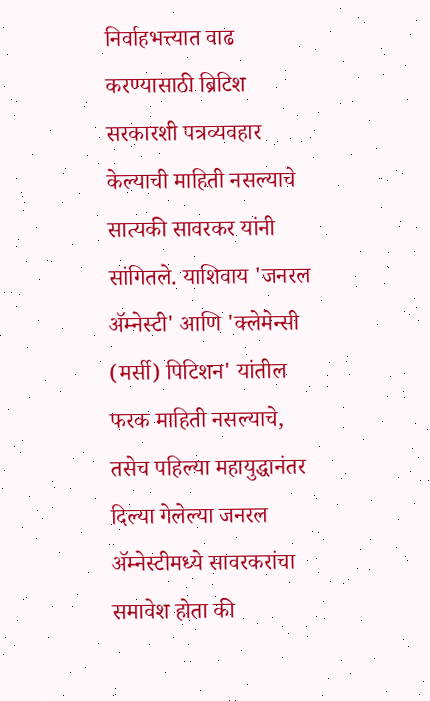निर्वाहभत्त्यात वाढ करण्यासाठी ब्रिटिश सरकारशी पत्रव्यवहार केल्याची माहिती नसल्याचे सात्यकी सावरकर यांनी सांगितले. याशिवाय 'जनरल ॲम्नेस्टी' आणि 'क्लेमेन्सी (मर्सी) पिटिशन' यांतील फरक माहिती नसल्याचे, तसेच पहिल्या महायुद्धानंतर दिल्या गेलेल्या जनरल ॲम्नेस्टीमध्ये सावरकरांचा समावेश होता की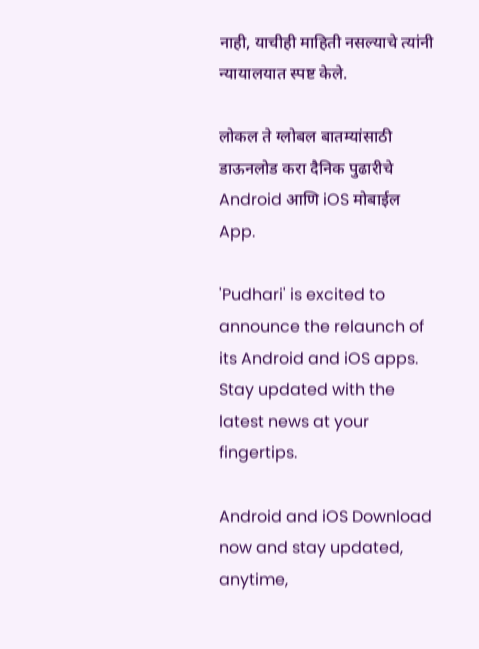नाही, याचीही माहिती नसल्याचे त्यांनी न्यायालयात स्पष्ट केले.

लोकल ते ग्लोबल बातम्यांसाठी डाऊनलोड करा दैनिक पुढारीचे Android आणि iOS मोबाईल App.

'Pudhari' is excited to announce the relaunch of its Android and iOS apps. Stay updated with the latest news at your fingertips.

Android and iOS Download now and stay updated, anytime,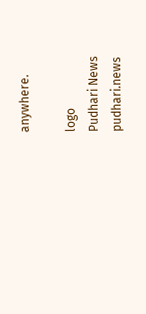anywhere.

logo
Pudhari News
pudhari.news